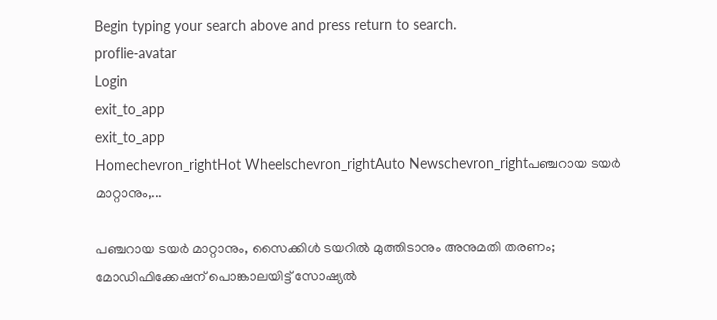Begin typing your search above and press return to search.
proflie-avatar
Login
exit_to_app
exit_to_app
Homechevron_rightHot Wheelschevron_rightAuto Newschevron_rightപഞ്ചറായ ടയർ മാറ്റാനും,...

പഞ്ചറായ ടയർ മാറ്റാനും, സൈക്കിൾ ടയറിൽ മുത്തിടാനും അനുമതി തരണം; മോഡിഫിക്കേഷന് പൊങ്കാലയിട്ട് സോഷ്യൽ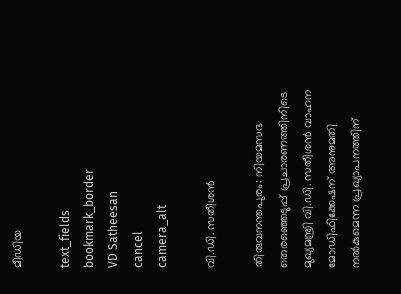മീഡിയ

text_fields
bookmark_border
VD Satheesan
cancel
camera_alt

വി.ഡി. സതീശൻ

തിരുവനന്തപുരം: നിയമസഭ തെരഞ്ഞെടുപ്പ് പ്രചാരണത്തിനിടെ മുഖ്യമന്ത്രി വി.ഡി. സതീശൻ വാഹന മോഡിഫിക്കേഷന് അനുമതി നൽകുമെന്ന പ്രഖ്യാപനത്തിന്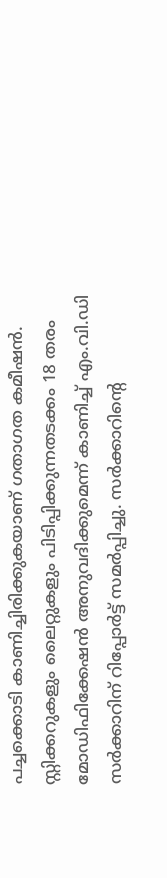പച്ചക്കൊടി കാണിച്ചിരിക്കുകയാണ് ഗതാഗത കമീഷൻ. സ്റ്റിക്കറുകളും ലൈറ്റുകളും പിടിപ്പിക്കുന്നതടക്കം 18 തരം മോഡിഫിക്കേഷൻ അനുവദിക്കുമെന്ന് കാണിച്ച് എം.വി.ഡി സർക്കാറിന് റിപ്പോർട്ട് സമർപ്പിച്ചു. സർക്കാറിന്റെ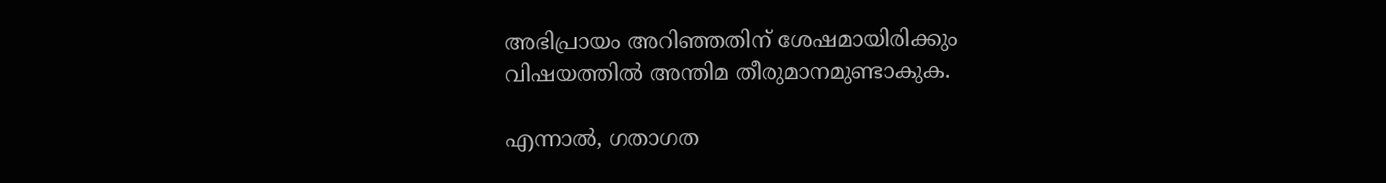അഭിപ്രായം അറിഞ്ഞതിന് ശേഷമായിരിക്കും വിഷയത്തിൽ അന്തിമ തീരുമാനമുണ്ടാകുക.

എന്നാൽ, ഗതാഗത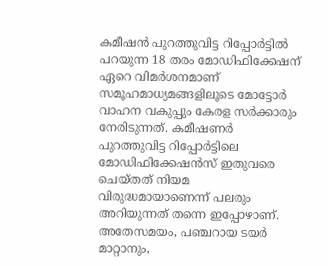കമീഷൻ പുറത്തുവിട്ട റിപ്പോർട്ടിൽ പറയുന്ന 18 തരം മോഡിഫിക്കേഷന് ഏറെ വിമർശനമാണ് സമൂഹമാധ്യമങ്ങളിലൂടെ മോട്ടോർ വാഹന വകുപ്പും കേരള സർക്കാരും നേരിടുന്നത്. കമീഷണർ പുറത്തുവിട്ട റിപ്പോർട്ടിലെ മോഡിഫിക്കേഷൻസ് ഇതുവരെ ചെയ്തത് നിയമ വിരുദ്ധമായാണെന്ന് പലരും അറിയുന്നത് തന്നെ ഇപ്പോഴാണ്. അതേസമയം, പഞ്ചറായ ടയർ മാറ്റാനും,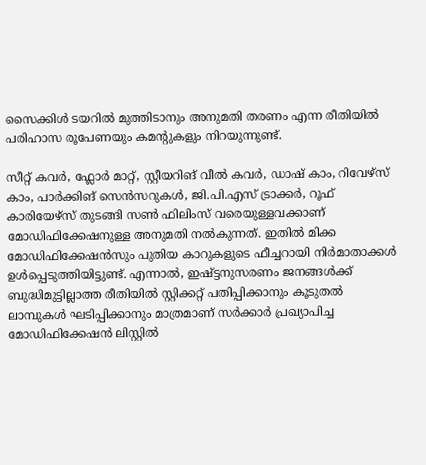സൈക്കിൾ ടയറിൽ മുത്തിടാനും അനുമതി തരണം എന്ന രീതിയിൽ പരിഹാസ രൂപേണയും കമന്റുകളും നിറയുന്നുണ്ട്.

സീറ്റ് കവർ, ഫ്ലോർ മാറ്റ്, സ്റ്റീയറിങ് വീൽ കവർ, ഡാഷ് കാം, റിവേഴ്സ് കാം, പാർക്കിങ് സെൻസറുകൾ, ജി.പി.എസ് ട്രാക്കർ, റൂഫ് കാരിയേഴ്സ് തുടങ്ങി സൺ ഫിലിംസ് വരെയുള്ളവക്കാണ് മോഡിഫിക്കേഷനുള്ള അനുമതി നൽകുന്നത്. ഇതിൽ മിക്ക മോഡിഫിക്കേഷൻസും പുതിയ കാറുകളുടെ ഫീച്ചറായി നിർമാതാക്കൾ ഉൾപ്പെടുത്തിയിട്ടുണ്ട്. എന്നാൽ, ഇഷ്ട്ടനുസരണം ജനങ്ങൾക്ക് ബുദ്ധിമുട്ടില്ലാത്ത രീതിയിൽ സ്റ്റിക്കറ്റ് പതിപ്പിക്കാനും കൂടുതൽ ലാമ്പുകൾ ഘടിപ്പിക്കാനും മാത്രമാണ് സർക്കാർ പ്രഖ്യാപിച്ച മോഡിഫിക്കേഷൻ ലിസ്റ്റിൽ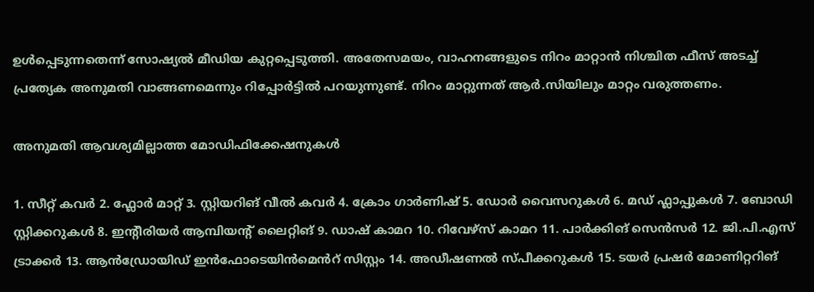ഉൾപ്പെടുന്നതെന്ന് സോഷ്യൽ മീഡിയ കുറ്റപ്പെടുത്തി. അതേസമയം, വാഹനങ്ങളുടെ നിറം മാറ്റാൻ നിശ്ചിത ഫീസ് അടച്ച് പ്രത്യേക അനുമതി വാങ്ങണമെന്നും റിപ്പോർട്ടിൽ പറയുന്നുണ്ട്. നിറം മാറ്റുന്നത് ആർ.സിയിലും മാറ്റം വരുത്തണം.

അനുമതി ആവശ്യമില്ലാത്ത മോഡിഫിക്കേഷനുകൾ

1. സീറ്റ് കവർ 2. ഫ്ലോർ മാറ്റ് 3. സ്റ്റിയറിങ് വീൽ കവർ 4. ക്രോം ഗാർണിഷ് 5. ഡോർ വൈസറുകൾ 6. മഡ് ഫ്ലാപ്പുകൾ 7. ബോഡി സ്റ്റിക്കറുകൾ 8. ഇന്റീരിയർ ആമ്പിയന്റ് ലൈറ്റിങ് 9. ഡാഷ് കാമറ 10. റിവേഴ്‌സ് കാമറ 11. പാർക്കിങ് സെൻസർ 12. ജി.പി.എസ് ട്രാക്കർ 13. ആൻഡ്രോയിഡ് ഇൻഫോടെയിൻമെൻറ് സിസ്റ്റം 14. അഡീഷണൽ സ്പീക്കറുകൾ 15. ടയർ പ്രഷർ മോണിറ്ററിങ്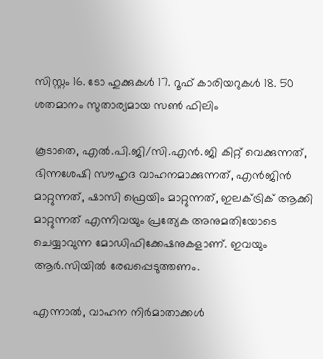സിസ്റ്റം 16. ടോ ഹുക്കുകൾ 17. റൂഫ് കാരിയറുകൾ 18. 50 ശതമാനം സുതാര്യമായ സൺ ഫിലിം

കൂടാതെ, എൽ.പി.ജി/സി.എൻ.ജി കിറ്റ് വെക്കുന്നത്, ഭിന്നശേഷി സൗഹൃദ വാഹനമാക്കുന്നത്, എൻജിൻ മാറ്റുന്നത്, ഷാസി ഫ്രെയിം മാറ്റുന്നത്, ഇലക്ട്രിക് ആക്കി മാറ്റുന്നത് എന്നിവയും പ്രത്യേക അനുമതിയോടെ ചെയ്യാവുന്ന മോഡിഫിക്കേഷനുകളാണ്. ഇവയും ആർ.സിയിൽ രേഖപ്പെടുത്തണം.

എന്നാൽ, വാഹന നിർമാതാക്കൾ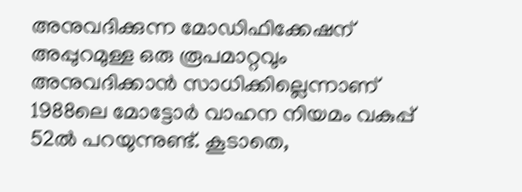അനുവദിക്കുന്ന മോഡിഫിക്കേഷന് അപ്പുറമുള്ള ഒരു രൂപമാറ്റവും അനുവദിക്കാൻ സാധിക്കില്ലെന്നാണ് 1988ലെ മോട്ടോർ വാഹന നിയമം വകുപ്പ് 52ൽ പറയുന്നുണ്ട്. കൂടാതെ,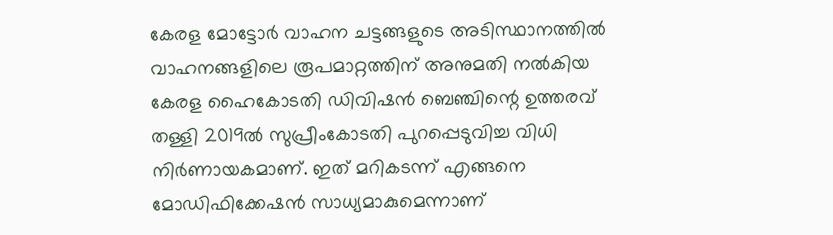കേരള മോട്ടോർ വാഹന ചട്ടങ്ങളുടെ അടിസ്ഥാനത്തിൽ വാഹനങ്ങളിലെ രൂപമാറ്റത്തിന് അനുമതി നൽകിയ കേരള ഹൈകോടതി ഡിവിഷൻ ബെഞ്ചിന്റെ ഉത്തരവ് തള്ളി 2019ൽ സുപ്രീംകോടതി പുറപ്പെടുവിച്ച വിധി നിർണായകമാണ്. ഇത് മറികടന്ന് എങ്ങനെ മോഡിഫിക്കേഷൻ സാധ്യമാകുമെന്നാണ്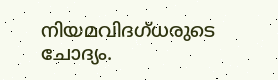നിയമവിദഗ്ധരുടെ ചോദ്യം.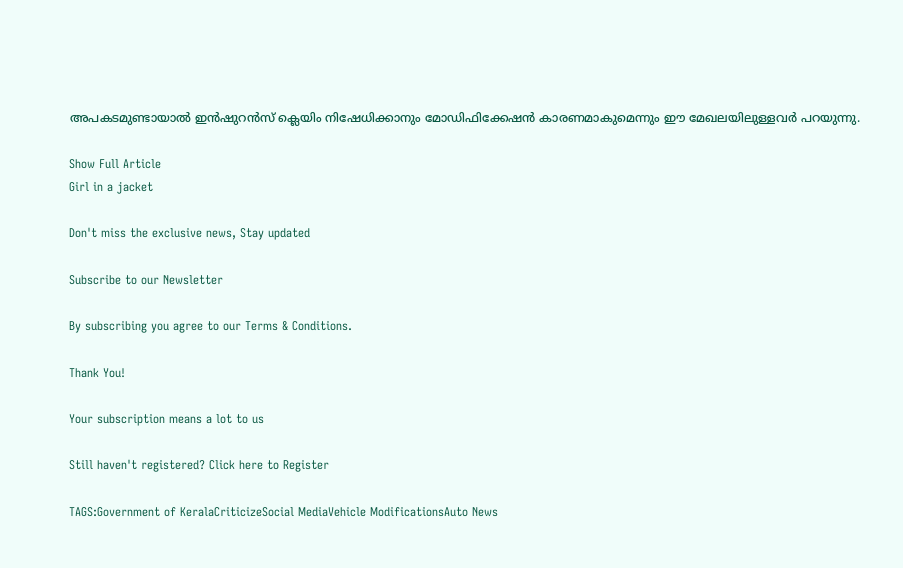അപകടമുണ്ടായാൽ ഇൻഷുറൻസ് ക്ലെയിം നിഷേധിക്കാനും മോഡിഫിക്കേഷൻ കാരണമാകുമെന്നും ഈ മേഖലയിലുള്ളവർ പറയുന്നു.

Show Full Article
Girl in a jacket

Don't miss the exclusive news, Stay updated

Subscribe to our Newsletter

By subscribing you agree to our Terms & Conditions.

Thank You!

Your subscription means a lot to us

Still haven't registered? Click here to Register

TAGS:Government of KeralaCriticizeSocial MediaVehicle ModificationsAuto News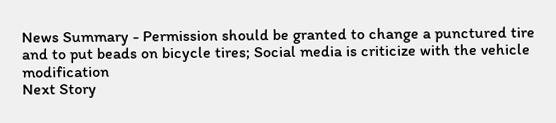News Summary - Permission should be granted to change a punctured tire and to put beads on bicycle tires; Social media is criticize with the vehicle modification
Next Story